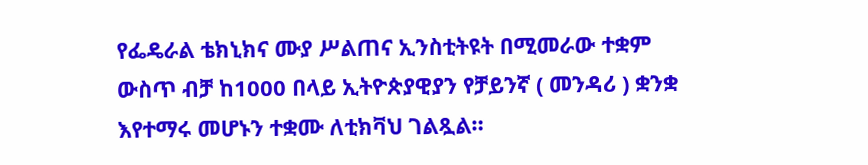የፌዴራል ቴክኒክና ሙያ ሥልጠና ኢንስቲትዩት በሚመራው ተቋም ውስጥ ብቻ ከ1000 በላይ ኢትዮጵያዊያን የቻይንኛ ( መንዳሪ ) ቋንቋ እየተማሩ መሆኑን ተቋሙ ለቲክቫህ ገልጿል።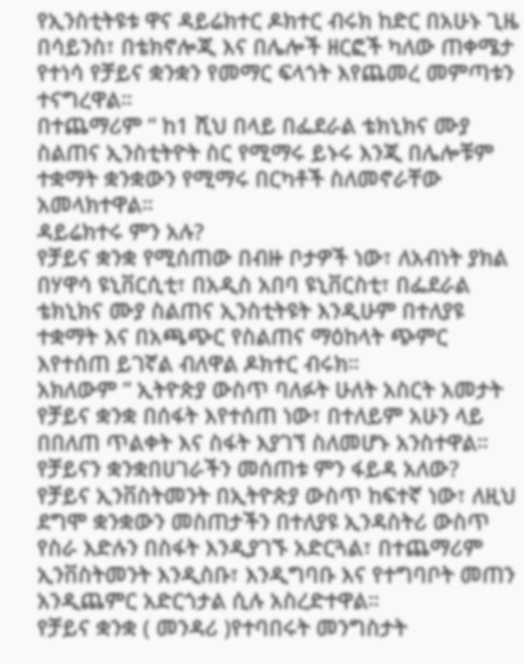የኢንስቲትዩቱ ዋና ዳይሬክተር ዶክተር ብሩክ ከድር በአሁኑ ጊዜ በሳይንስ፣ በቴክኖሎጂ እና በሌሎች ዘርፎች ካለው ጠቀሜታ የተነሳ የቻይና ቋንቋን የመማር ፍላጎት እየጨመረ መምጣቱን ተናግረዋል።
በተጨማሪም ” ከ1 ሺህ በላይ በፌደራል ቴክኒክና ሙያ ስልጠና ኢንስቲትዮት ስር የሚማሩ ይኑሩ እንጂ በሌሎቹም ተቋማት ቋንቋውን የሚማሩ በርካቶች ስለመኖራቸው አመላክተዋል።
ዳይሬክተሩ ምን አሉ?
የቻይና ቋንቋ የሚሰጠው በብዙ ቦታዎች ነው፣ ለአብነት ያክል በሃዋሳ ዩኒቨርሲቲ፣ በአዲስ አበባ ዩኒቨርስቲ፣ በፌደራል ቴክኒክና ሙያ ስልጠና ኢንስቲትዩት እንዲሁም በተለያዩ ተቋማት እና በአጫጭር የስልጠና ማዕከላት ጭምር እየተሰጠ ይገኛል ብለዋል ዶክተር ብሩክ።
አክለውም ” ኢትዮጵያ ውስጥ ባለፉት ሁለት አስርት አመታት የቻይና ቋንቋ በሰፋት እየተሰጠ ነው፣ በተለይም አሁን ላይ በበለጠ ጥልቀት እና ስፋት እያገኘ ስለመሆኑ አንስተዋል።
የቻይናን ቋንቋበሀገራችን መሰጠቱ ምን ፋይዳ አለው?
የቻይና ኢንቨስትመንት በኢትዮጵያ ውስጥ ከፍተኛ ነው፣ ለዚህ ደግሞ ቋንቋውን መስጠታችን በተለያዩ ኢንዳስትሪ ውስጥ የስራ እድሉን በስፋት እንዲያገኙ አድርጓል፣ በተጨማሪም ኢንቨስትመንት እንዲስቡ፣ እንዲግባቡ እና የተግባቦት መጠን አንዲጨምር አድርጎታል ሲሉ አስረድተዋል።
የቻይና ቋንቋ ( መንዳሪ )የተባበሩት መንግስታት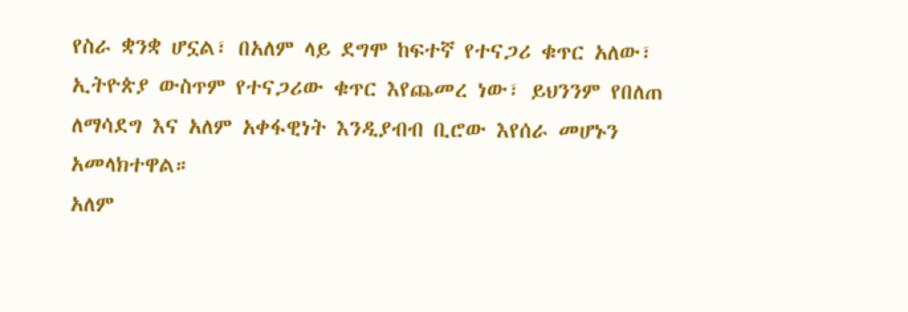የስራ ቋንቋ ሆኗል፣ በአለም ላይ ደግሞ ከፍተኛ የተናጋሪ ቁጥር አለው፣ ኢትዮጵያ ውስጥም የተናጋሪው ቁጥር እየጨመረ ነው፣ ይህንንም የበለጠ ለማሳደግ እና አለም አቀፋዊነት እንዲያብብ ቢሮው እየሰራ መሆኑን አመላክተዋል።
አለም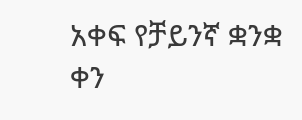አቀፍ የቻይንኛ ቋንቋ ቀን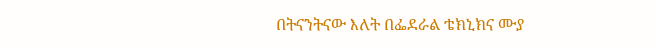በትናንትናው እለት በፌደራል ቴክኒክና ሙያ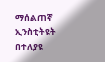ማሰልጠኛ ኢንስቲትዩት በተለያዩ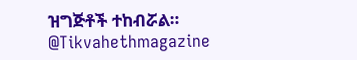ዝግጅቶች ተከብሯል።
@Tikvahethmagazine